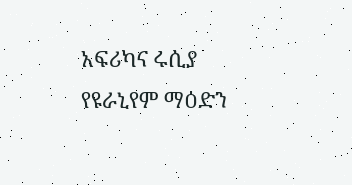አፍሪካና ሩሲያ የዩራኒየም ማዕድን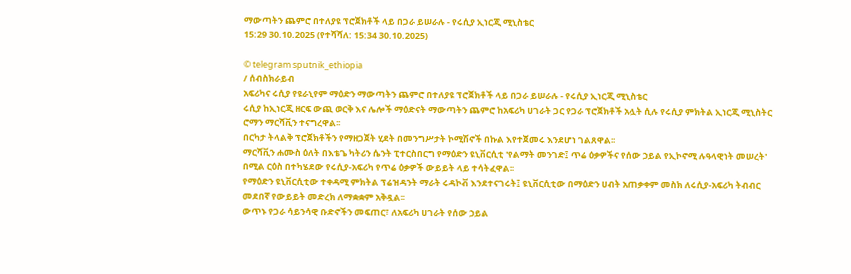ማውጣትን ጨምሮ በተለያዩ ፕሮጀክቶች ላይ በጋራ ይሠራሉ - የሩሲያ ኢነርጂ ሚኒስቴር
15:29 30.10.2025 (የተሻሻለ: 15:34 30.10.2025)

© telegram sputnik_ethiopia
/ ሰብስክራይብ
አፍሪካና ሩሲያ የዩራኒየም ማዕድን ማውጣትን ጨምሮ በተለያዩ ፕሮጀክቶች ላይ በጋራ ይሠራሉ - የሩሲያ ኢነርጂ ሚኒስቴር
ሩሲያ ከኢነርጂ ዘርፍ ውጪ ወርቅ እና ሌሎች ማዕድናት ማውጣትን ጨምሮ ከአፍሪካ ሀገራት ጋር የጋራ ፕሮጀክቶች አሏት ሲሉ የሩሲያ ምክትል ኢነርጂ ሚኒስትር ሮማን ማርሻቪን ተናግረዋል፡፡
በርካታ ትላልቅ ፕሮጀክቶችን የማዘጋጀት ሂደት በመንግሥታት ኮሚሽኖች በኩል እየተጀመሩ እንደሆነ ገልጸዋል፡፡
ማርሻቪን ሐሙስ ዕለት በእቴጌ ካትሪን ሴንት ፒተርስበርግ የማዕድን ዩኒቨርሲቲ 'የልማት መንገድ፤ ጥሬ ዕቃዎችና የሰው ኃይል የኢኮኖሚ ሉዓላዊነት መሠረት' በሚል ርዕስ በተካሄደው የሩሲያ-አፍሪካ የጥሬ ዕቃዎች ውይይት ላይ ተሳትፈዋል፡፡
የማዕድን ዩኒቨርሲቲው ተቀዳሚ ምክትል ፕሬዝዳንት ማራት ሩዳኮቭ እንደተናገሩት፤ ዩኒቨርሲቲው በማዕድን ሀብት አጠቃቀም መስክ ለሩሲያ-አፍሪካ ትብብር መደበኛ የውይይት መድረክ ለማቋቋም አቅዷል፡፡
ውጥኑ የጋራ ሳይንሳዊ ቡድኖችን መፍጠር፣ ለአፍሪካ ሀገራት የሰው ኃይል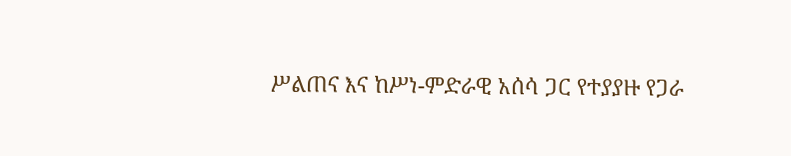ሥልጠና እና ከሥነ-ምድራዊ አሰሳ ጋር የተያያዙ የጋራ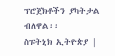ፕሮጀክቶችን ያካትታል ብለዋል፡፡
ስፑትኒክ ኢትዮጵያ |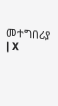መተግበሪያ | X